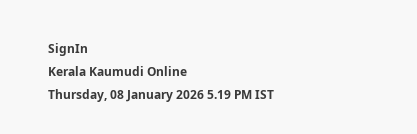SignIn
Kerala Kaumudi Online
Thursday, 08 January 2026 5.19 PM IST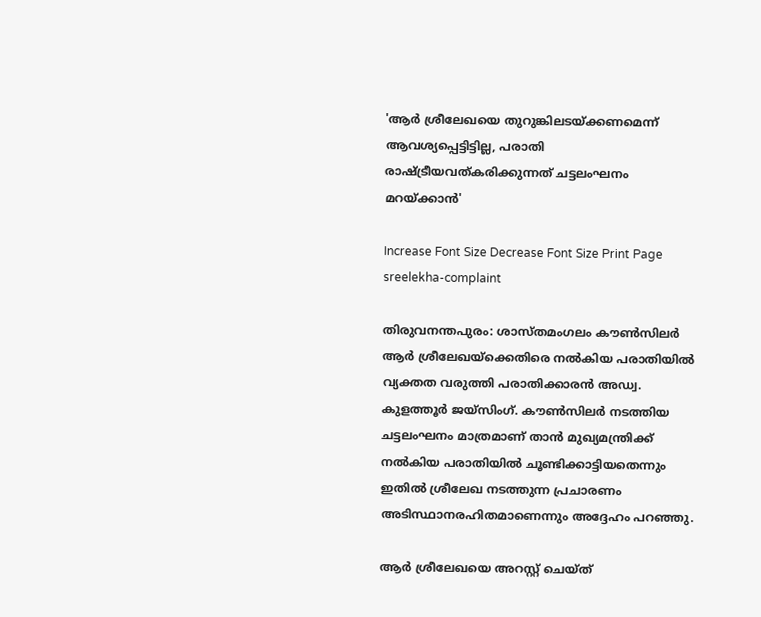'ആർ ശ്രീലേഖയെ തുറുങ്കിലടയ്‌ക്കണമെന്ന് ആവശ്യപ്പെട്ടിട്ടില്ല, പരാതി രാഷ്‌ട്രീയവത്കരിക്കുന്നത് ചട്ടലംഘനം മറയ്‌ക്കാൻ'

Increase Font Size Decrease Font Size Print Page
sreelekha-complaint

തിരുവനന്തപുരം: ശാസ്തമംഗലം കൗൺസിലർ ആർ ശ്രീലേഖയ്‌ക്കെതിരെ നൽകിയ പരാതിയിൽ വ്യക്തത വരുത്തി പരാതിക്കാരൻ അഡ്വ. കുളത്തൂർ ജയ്‌സിംഗ്. കൗൺസിലർ നടത്തിയ ചട്ടലംഘനം മാത്രമാണ് താൻ മുഖ്യമന്ത്രിക്ക് നൽകിയ പരാതിയിൽ ചൂണ്ടിക്കാട്ടിയതെന്നും ഇതിൽ ശ്രീലേഖ നടത്തുന്ന പ്രചാരണം അടിസ്ഥാനരഹിതമാണെന്നും അദ്ദേഹം പറഞ്ഞു.

ആർ ശ്രീലേഖയെ അറസ്റ്റ് ചെയ്‌ത്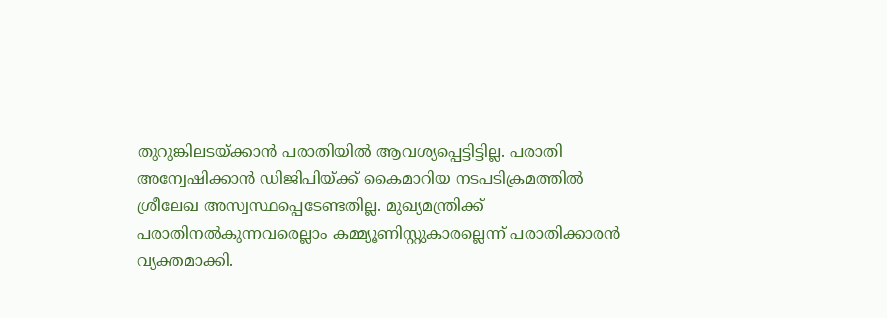തുറുങ്കിലടയ്‌ക്കാൻ പരാതിയിൽ ആവശ്യപ്പെട്ടിട്ടില്ല. പരാതി അന്വേഷിക്കാൻ ഡിജിപിയ്‌ക്ക് കൈമാറിയ നടപടിക്രമത്തിൽ ശ്രീലേഖ അസ്വസ്ഥപ്പെടേണ്ടതില്ല. മുഖ്യമന്ത്രിക്ക് പരാതിനൽകുന്നവരെല്ലാം കമ്മ്യൂണിസ്റ്റുകാരല്ലെന്ന് പരാതിക്കാരൻ വ്യക്തമാക്കി.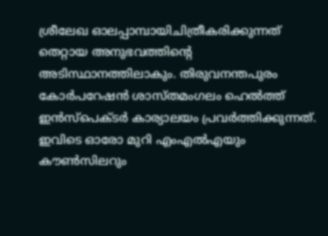ശ്രീലേഖ ഓലപ്പാമ്പായിചിത്രീകരിക്കുന്നത് തെറ്റായ അനുഭവത്തിന്റെ അടിസ്ഥാനത്തിലാകും. തിരുവനന്തപുരം കോർപറേഷൻ ശാസ്‌തമംഗലം ഹെൽത്ത് ഇൻസ്‌പെക്‌ടർ കാര്യാലയം പ്രവർത്തിക്കുന്നത്. ഇവിടെ ഓരോ മുറി എംഎൽഎയും കൗൺസിലറും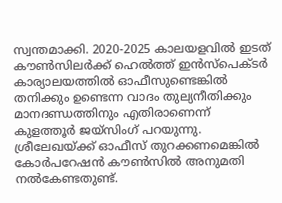സ്വന്തമാക്കി. 2020-2025 കാലയളവിൽ ഇടത് കൗൺസിലർക്ക് ഹെൽത്ത് ഇൻസ്‌പെക്‌ടർ കാര്യാലയത്തിൽ ഓഫീസുണ്ടെങ്കിൽ തനിക്കും ഉണ്ടെന്ന വാദം തുല്യനീതിക്കും മാനദണ്ഡത്തിനും എതിരാണെന്ന് കുളത്തൂർ ജയ്‌സിംഗ് പറയുന്നു. ശ്രീലേഖയ്‌ക്ക് ഓഫീസ് തുറക്കണമെങ്കിൽ കോർപറേഷൻ കൗൺസിൽ അനുമതി നൽകേണ്ടതുണ്ട്.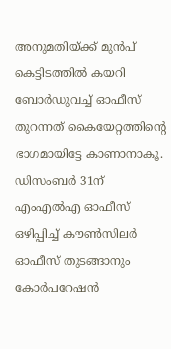അനുമതിയ്ക്ക് മുൻപ് കെട്ടിടത്തിൽ കയറി ബോർഡുവച്ച് ഓഫീസ് തുറന്നത് കൈയേറ്റത്തിന്റെ ഭാഗമായിട്ടേ കാണാനാകൂ. ഡിസംബർ 31ന് എംഎൽഎ ഓഫീസ് ഒഴിപ്പിച്ച് കൗൺസില‌‌ർ ഓഫീസ് തുടങ്ങാനും കോർപറേഷൻ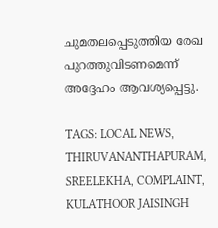ചുമതലപ്പെടുത്തിയ രേഖ പുറത്തുവിടണമെന്ന് അദ്ദേഹം ആവശ്യപ്പെട്ടു.

TAGS: LOCAL NEWS, THIRUVANANTHAPURAM, SREELEKHA, COMPLAINT, KULATHOOR JAISINGH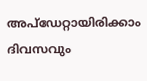അപ്ഡേറ്റായിരിക്കാം ദിവസവും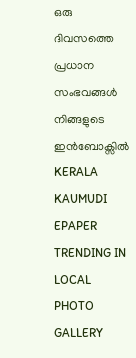ഒരു ദിവസത്തെ പ്രധാന സംഭവങ്ങൾ നിങ്ങളുടെ ഇൻബോക്സിൽ
KERALA KAUMUDI EPAPER
TRENDING IN LOCAL
PHOTO GALLERY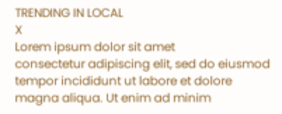TRENDING IN LOCAL
X
Lorem ipsum dolor sit amet
consectetur adipiscing elit, sed do eiusmod tempor incididunt ut labore et dolore magna aliqua. Ut enim ad minim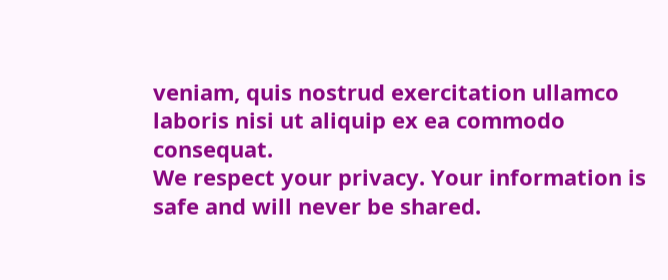veniam, quis nostrud exercitation ullamco laboris nisi ut aliquip ex ea commodo consequat.
We respect your privacy. Your information is safe and will never be shared.